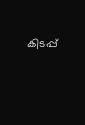കിടപ്പ്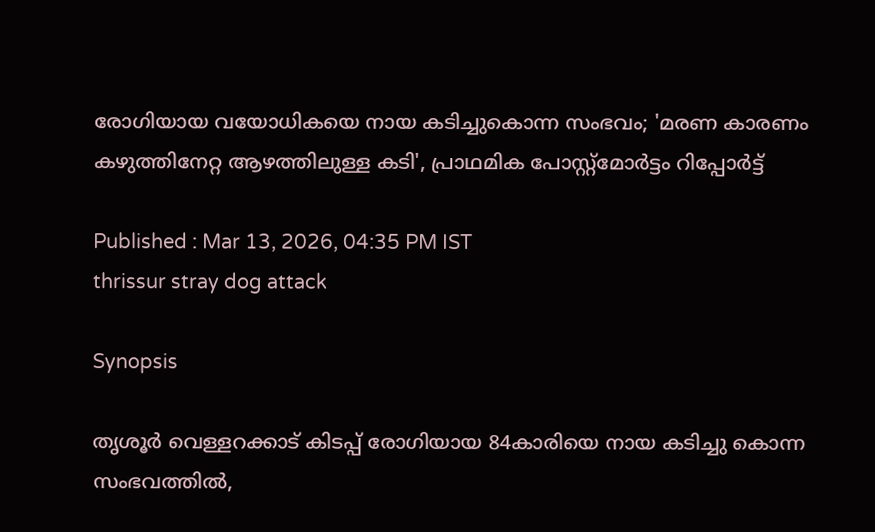രോഗിയായ വയോധികയെ നായ കടിച്ചുകൊന്ന സംഭവം; 'മരണ കാരണം കഴുത്തിനേറ്റ ആഴത്തിലുള്ള കടി', പ്രാഥമിക പോസ്റ്റ്മോർട്ടം റിപ്പോർട്ട്

Published : Mar 13, 2026, 04:35 PM IST
thrissur stray dog attack

Synopsis

തൃശൂർ വെള്ളറക്കാട് കിടപ്പ് രോഗിയായ 84കാരിയെ നായ കടിച്ചു കൊന്ന സംഭവത്തിൽ,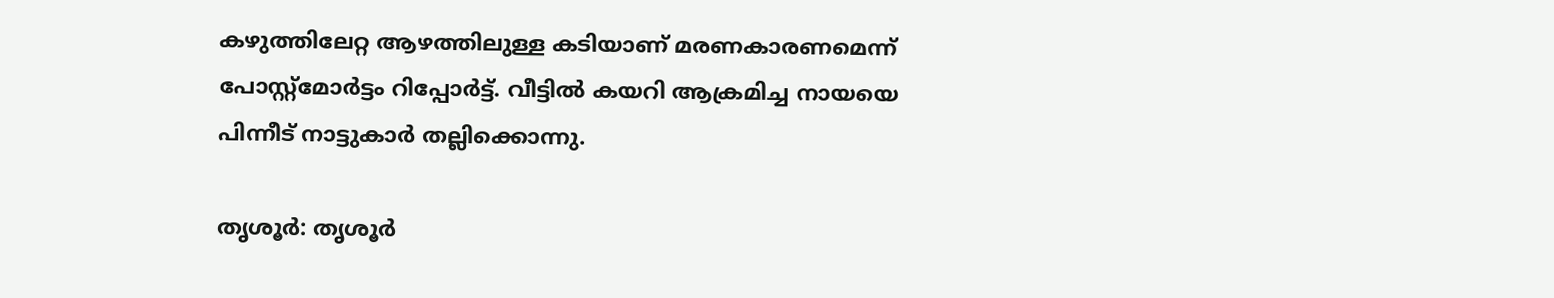കഴുത്തിലേറ്റ ആഴത്തിലുള്ള കടിയാണ് മരണകാരണമെന്ന് പോസ്റ്റ്മോർട്ടം റിപ്പോർട്ട്. വീട്ടിൽ കയറി ആക്രമിച്ച നായയെ പിന്നീട് നാട്ടുകാർ തല്ലിക്കൊന്നു.

തൃശൂർ: തൃശൂർ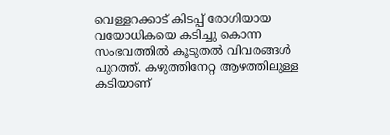വെള്ളറക്കാട് കിടപ്പ് രോഗിയായ വയോധികയെ കടിച്ചു കൊന്ന സംഭവത്തില്‍ കൂടുതല്‍ വിവരങ്ങള്‍ പുറത്ത്. കഴുത്തിനേറ്റ ആഴത്തിലുള്ള കടിയാണ്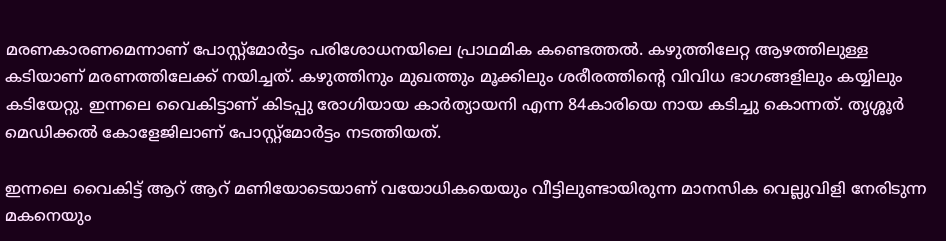മരണകാരണമെന്നാണ് പോസ്റ്റ്മോർട്ടം പരിശോധനയിലെ പ്രാഥമിക കണ്ടെത്തല്‍. കഴുത്തിലേറ്റ ആഴത്തിലുള്ള കടിയാണ് മരണത്തിലേക്ക് നയിച്ചത്. കഴുത്തിനും മുഖത്തും മൂക്കിലും ശരീരത്തിന്റെ വിവിധ ഭാഗങ്ങളിലും കയ്യിലും കടിയേറ്റു. ഇന്നലെ വൈകിട്ടാണ് കിടപ്പു രോഗിയായ കാർത്യായനി എന്ന 84കാരിയെ നായ കടിച്ചു കൊന്നത്. തൃശ്ശൂർ മെഡിക്കൽ കോളേജിലാണ് പോസ്റ്റ്മോർട്ടം നടത്തിയത്.

ഇന്നലെ വൈകിട്ട് ആറ് ആറ് മണിയോടെയാണ് വയോധികയെയും വീട്ടിലുണ്ടായിരുന്ന മാനസിക വെല്ലുവിളി നേരിടുന്ന മകനെയും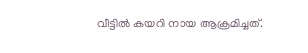വീട്ടിൽ കയറി നായ ആക്രമിച്ചത്.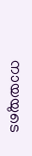നായയുടെ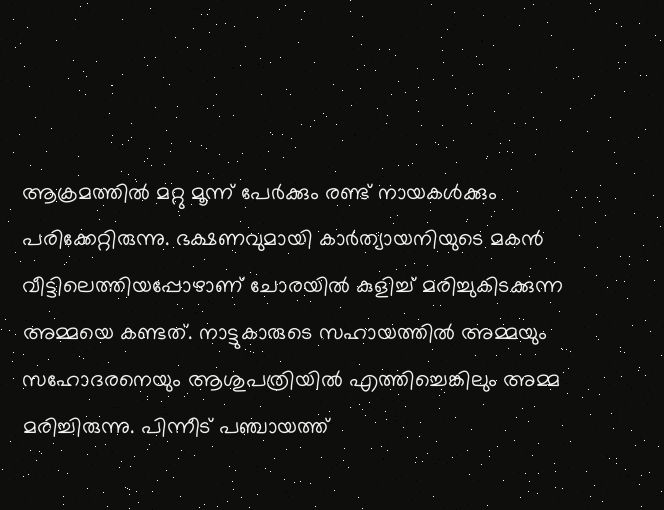ആക്രമത്തിൽ മറ്റു മൂന്ന് പേർക്കും രണ്ട് നായകൾക്കും പരിക്കേറ്റിരുന്നു. ഭക്ഷണവുമായി കാർത്യായനിയുടെ മകൻ വീട്ടിലെത്തിയപ്പോഴാണ് ചോരയിൽ കുളിച്ച് മരിച്ചുകിടക്കുന്ന അമ്മയെ കണ്ടത്. നാട്ടുകാരുടെ സഹായത്തില്‍ അമ്മയും സഹോദരനെയും ആശുപത്രിയിൽ എത്തിച്ചെങ്കിലും അമ്മ മരിച്ചിരുന്നു. പിന്നീട് പഞ്ചായത്ത്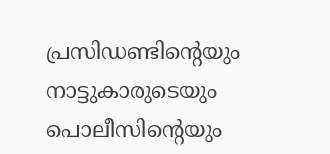പ്രസിഡണ്ടിന്റെയും നാട്ടുകാരുടെയും പൊലീസിന്റെയും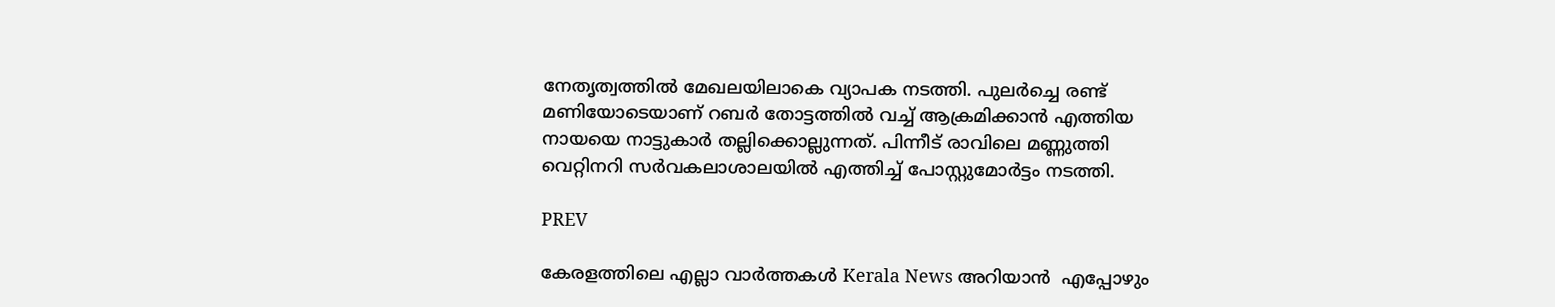നേതൃത്വത്തിൽ മേഖലയിലാകെ വ്യാപക നടത്തി. പുലർച്ചെ രണ്ട് മണിയോടെയാണ് റബർ തോട്ടത്തിൽ വച്ച് ആക്രമിക്കാൻ എത്തിയ നായയെ നാട്ടുകാർ തല്ലിക്കൊല്ലുന്നത്. പിന്നീട് രാവിലെ മണ്ണുത്തി വെറ്റിനറി സർവകലാശാലയിൽ എത്തിച്ച് പോസ്റ്റുമോർട്ടം നടത്തി.

PREV

കേരളത്തിലെ എല്ലാ വാർത്തകൾ Kerala News അറിയാൻ  എപ്പോഴും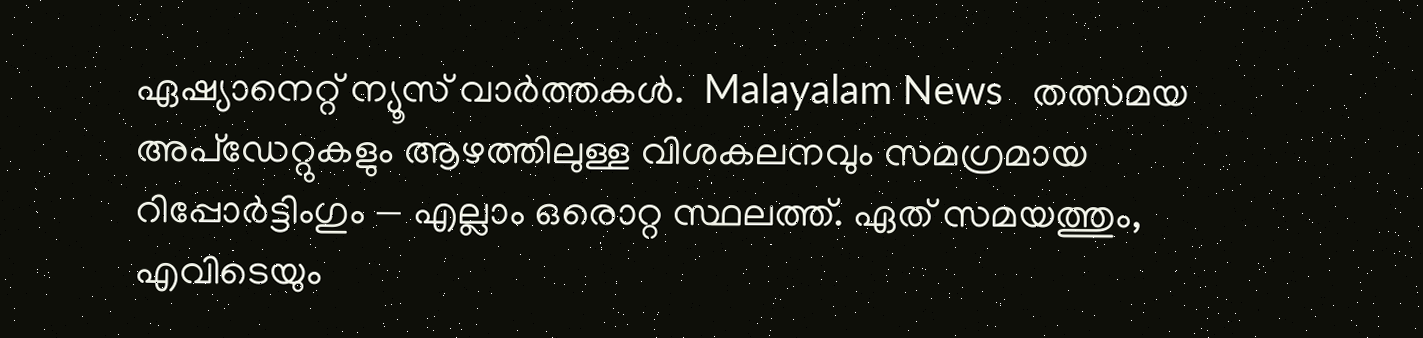ഏഷ്യാനെറ്റ് ന്യൂസ് വാർത്തകൾ.  Malayalam News   തത്സമയ അപ്‌ഡേറ്റുകളും ആഴത്തിലുള്ള വിശകലനവും സമഗ്രമായ റിപ്പോർട്ടിംഗും — എല്ലാം ഒരൊറ്റ സ്ഥലത്ത്. ഏത് സമയത്തും, എവിടെയും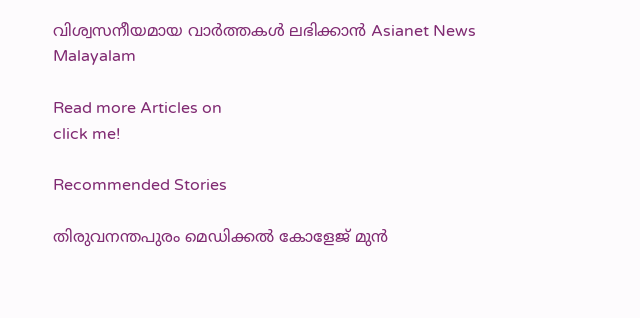വിശ്വസനീയമായ വാർത്തകൾ ലഭിക്കാൻ Asianet News Malayalam

Read more Articles on
click me!

Recommended Stories

തിരുവനന്തപുരം മെഡിക്കൽ കോളേജ് മുൻ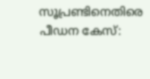സൂപ്രണ്ടിനെതിരെ പീഡന കേസ്: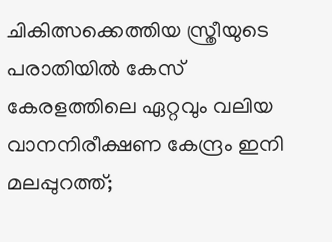ചികിത്സക്കെത്തിയ സ്ത്രീയുടെ പരാതിയിൽ കേസ് ‌
കേരളത്തിലെ ഏറ്റവും വലിയ വാനനിരീക്ഷണ കേന്ദ്രം ഇനി മലപ്പുറത്ത്;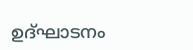ഉദ്ഘാടനം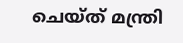ചെയ്ത് മന്ത്രി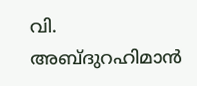വി. അബ്ദുറഹിമാന്‍